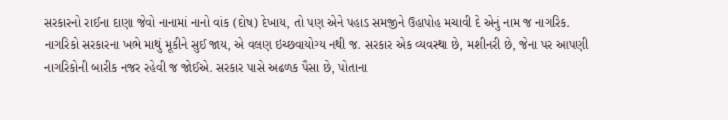સરકારનો રાઈના દાણા જેવો નાનામાં નાનો વાંક (દોષ) દેખાય, તો પણ એને પહાડ સમજીને ઉહાપોહ મચાવી દે એનું નામ જ નાગરિક.
નાગરિકો સરકારના ખભે માથું મૂકીને સુઈ જાય, એ વલણ ઇચ્છવાયોગ્ય નથી જ. સરકાર એક વ્યવસ્થા છે, મશીનરી છે, જેના પર આપણી નાગરિકોની બારીક નજર રહેવી જ જોઈએ. સરકાર પાસે અઢળક પૈસા છે, પોતાના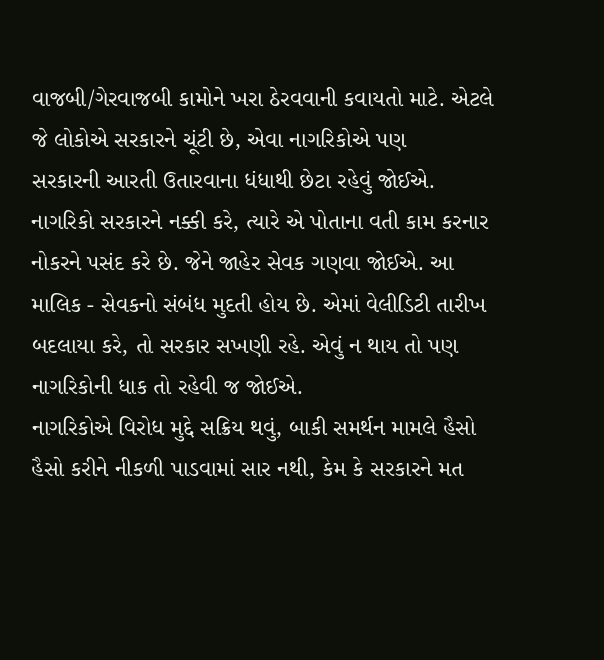વાજબી/ગેરવાજબી કામોને ખરા ઠેરવવાની કવાયતો માટે. એટલે જે લોકોએ સરકારને ચૂંટી છે, એવા નાગરિકોએ પણ
સરકારની આરતી ઉતારવાના ધંધાથી છેટા રહેવું જોઈએ.
નાગરિકો સરકારને નક્કી કરે, ત્યારે એ પોતાના વતી કામ કરનાર નોકરને પસંદ કરે છે. જેને જાહેર સેવક ગણવા જોઈએ. આ માલિક - સેવકનો સંબંધ મુદતી હોય છે. એમાં વેલીડિટી તારીખ બદલાયા કરે, તો સરકાર સખણી રહે. એવું ન થાય તો પણ નાગરિકોની ધાક તો રહેવી જ જોઈએ.
નાગરિકોએ વિરોધ મુદ્દે સક્રિય થવું, બાકી સમર્થન મામલે હૈસો હૈસો કરીને નીકળી પાડવામાં સાર નથી, કેમ કે સરકારને મત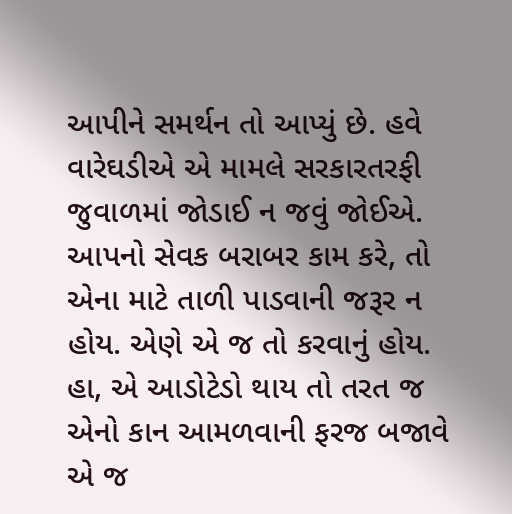આપીને સમર્થન તો આપ્યું છે. હવે વારેઘડીએ એ મામલે સરકારતરફી જુવાળમાં જોડાઈ ન જવું જોઈએ. આપનો સેવક બરાબર કામ કરે, તો એના માટે તાળી પાડવાની જરૂર ન હોય. એણે એ જ તો કરવાનું હોય. હા, એ આડોટેડો થાય તો તરત જ એનો કાન આમળવાની ફરજ બજાવે એ જ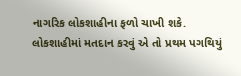નાગરિક લોકશાહીના ફળો ચાખી શકે. લોકશાહીમાં મતદાન કરવું એ તો પ્રથમ પગથિયું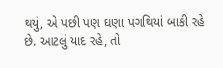થયું, એ પછી પણ ઘણા પગથિયાં બાકી રહે છે. આટલું યાદ રહે, તો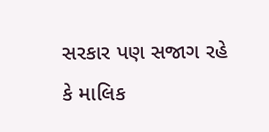સરકાર પણ સજાગ રહે કે માલિક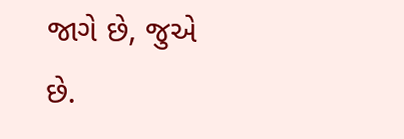જાગે છે, જુએ છે.